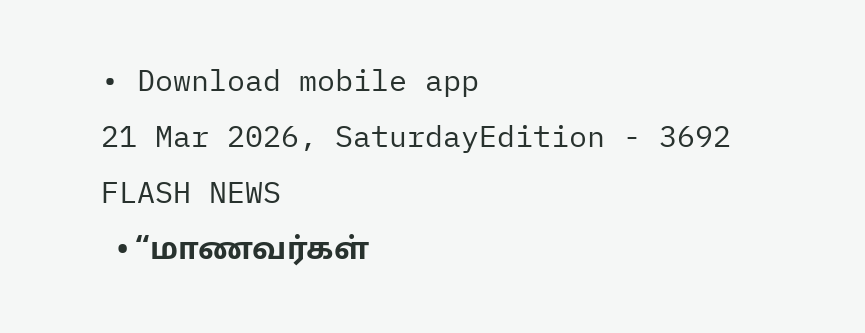• Download mobile app
21 Mar 2026, SaturdayEdition - 3692
FLASH NEWS
  • “மாணவர்கள்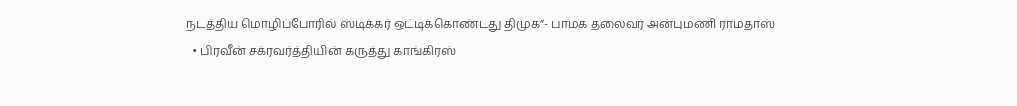நடத்திய மொழிப்போரில் ஸ்டிக்கர் ஒட்டிக்கொண்டது திமுக”- பாமக தலைவர் அன்புமணி ராமதாஸ்
  • பிரவீன் சக்ரவர்த்தியின் கருத்து காங்கிரஸ்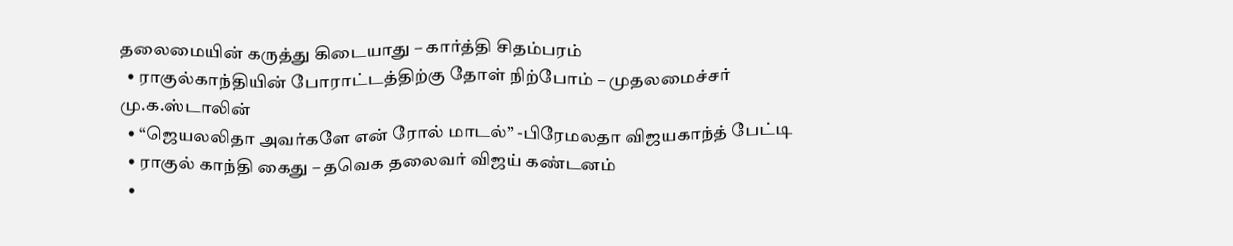தலைமையின் கருத்து கிடையாது – கார்த்தி சிதம்பரம்
  • ராகுல்காந்தியின் போராட்டத்திற்கு தோள் நிற்போம் – முதலமைச்சர் மு.க.ஸ்டாலின்
  • “ஜெயலலிதா அவர்களே என் ரோல் மாடல்” -பிரேமலதா விஜயகாந்த் பேட்டி
  • ராகுல் காந்தி கைது – தவெக தலைவர் விஜய் கண்டனம்
  •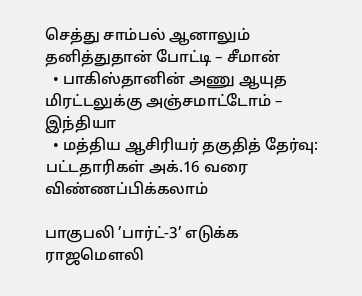செத்து சாம்பல் ஆனாலும் தனித்துதான் போட்டி – சீமான்
  • பாகிஸ்தானின் அணு ஆயுத மிரட்டலுக்கு அஞ்சமாட்டோம் – இந்தியா
  • மத்திய ஆசிரியர் தகுதித் தேர்வு: பட்டதாரிகள் அக்.16 வரை விண்ணப்பிக்கலாம்

பாகுபலி ’பார்ட்-3’ எடுக்க ராஜமௌலி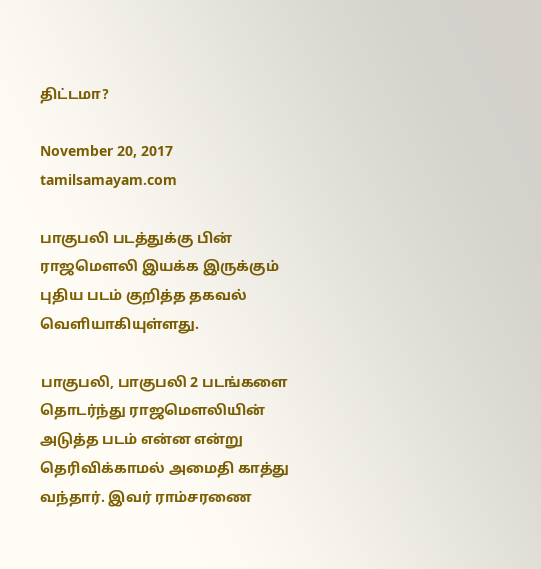திட்டமா?

November 20, 2017 tamilsamayam.com

பாகுபலி படத்துக்கு பின் ராஜமௌலி இயக்க இருக்கும் புதிய படம் குறித்த தகவல் வெளியாகியுள்ளது.

பாகுபலி, பாகுபலி 2 படங்களை தொடர்ந்து ராஜமௌலியின் அடுத்த படம் என்ன என்று தெரிவிக்காமல் அமைதி காத்து வந்தார். இவர் ராம்சரணை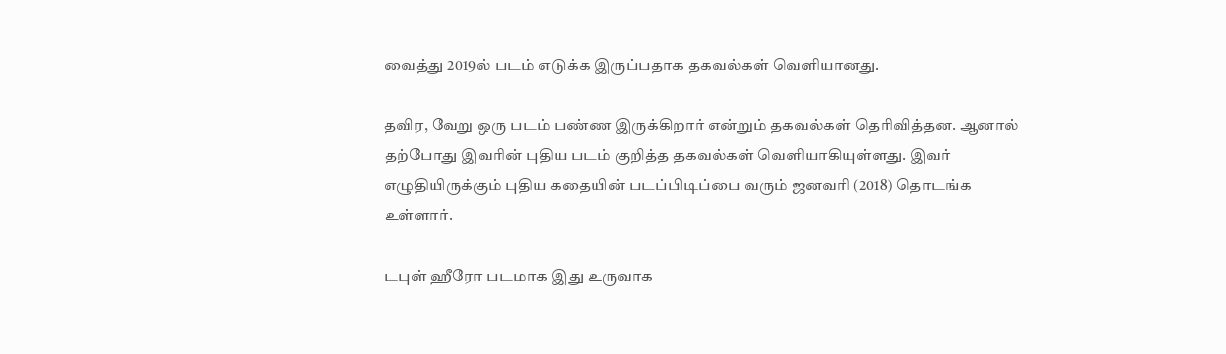வைத்து 2019ல் படம் எடுக்க இருப்பதாக தகவல்கள் வெளியானது.

தவிர, வேறு ஒரு படம் பண்ண இருக்கிறார் என்றும் தகவல்கள் தெரிவித்தன. ஆனால் தற்போது இவரின் புதிய படம் குறித்த தகவல்கள் வெளியாகியுள்ளது. இவர் எழுதியிருக்கும் புதிய கதையின் படப்பிடிப்பை வரும் ஜனவரி (2018) தொடங்க உள்ளார்.

டபுள் ஹீரோ படமாக இது உருவாக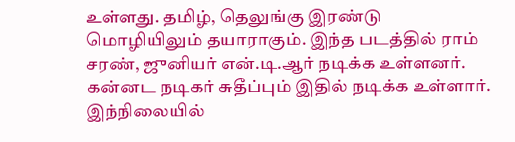உள்ளது. தமிழ், தெலுங்கு இரண்டு மொழியிலும் தயாராகும். இந்த படத்தில் ராம் சரண், ஜுனியர் என்.டி.ஆர் நடிக்க உள்ளனர். கன்னட நடிகர் சுதீப்பும் இதில் நடிக்க உள்ளார். இந்நிலையில்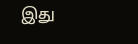இது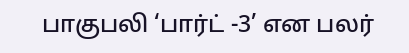பாகுபலி ‘பார்ட் -3’ என பலர்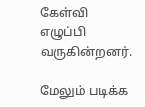கேள்வி எழுப்பி வருகின்றனர்.

மேலும் படிக்க